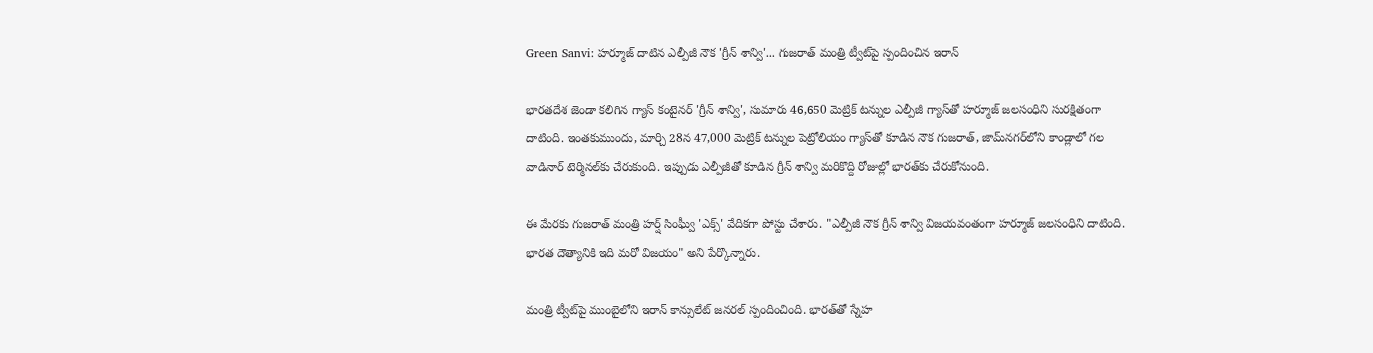Green Sanvi: హర్మూజ్ దాటిన ఎల్పీజీ నౌక 'గ్రీన్ శాన్వి'... గుజరాత్ మంత్రి ట్వీట్‌పై స్పందించిన ఇరాన్

భారతదేశ జెండా కలిగిన గ్యాస్ కంటైనర్ 'గ్రీన్ శాన్వి', సుమారు 46,650 మెట్రిక్ టన్నుల ఎల్పీజీ గ్యాస్‌తో హర్మూజ్ జలసంధిని సురక్షితంగా దాటింది. ఇంతకుముందు, మార్చి 28న 47,000 మెట్రిక్ టన్నుల పెట్రోలియం గ్యాస్‌తో కూడిన నౌక గుజరాత్, జామ్‌నగర్‌లోని కాండ్లాలో గల వాడినార్ టెర్మినల్‌కు చేరుకుంది. ఇప్పుడు ఎల్పీజీతో కూడిన గ్రీన్ శాన్వి మరికొద్ది రోజుల్లో భారత్‌కు చేరుకోనుంది.

ఈ మేరకు గుజరాత్ మంత్రి హర్ష్ సింఘ్వీ 'ఎక్స్' వేదికగా పోస్టు చేశారు. "ఎల్పీజీ నౌక గ్రీన్ శాన్వి విజయవంతంగా హర్మూజ్ జలసంధిని దాటింది. భారత దౌత్యానికి ఇది మరో విజయం" అని పేర్కొన్నారు.

మంత్రి ట్వీట్‌పై ముంబైలోని ఇరాన్ కాన్సులేట్ జనరల్ స్పందించింది. భారత్‌తో స్నేహ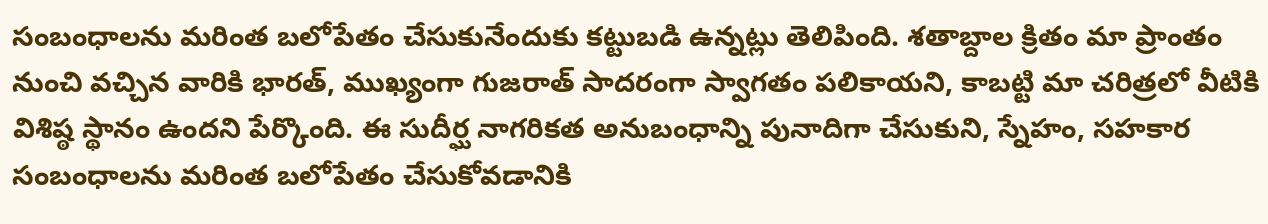సంబంధాలను మరింత బలోపేతం చేసుకునేందుకు కట్టుబడి ఉన్నట్లు తెలిపింది. శతాబ్దాల క్రితం మా ప్రాంతం నుంచి వచ్చిన వారికి భారత్, ముఖ్యంగా గుజరాత్ సాదరంగా స్వాగతం పలికాయని, కాబట్టి మా చరిత్రలో వీటికి విశిష్ఠ స్థానం ఉందని పేర్కొంది. ఈ సుదీర్ఘ నాగరికత అనుబంధాన్ని పునాదిగా చేసుకుని, స్నేహం, సహకార సంబంధాలను మరింత బలోపేతం చేసుకోవడానికి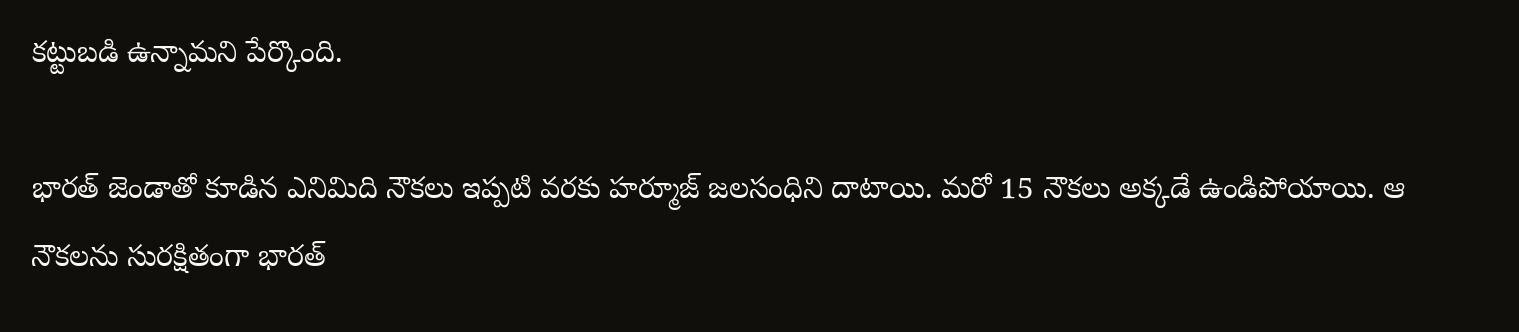కట్టుబడి ఉన్నామని పేర్కొంది.

భారత్ జెండాతో కూడిన ఎనిమిది నౌకలు ఇప్పటి వరకు హర్మూజ్ జలసంధిని దాటాయి. మరో 15 నౌకలు అక్కడే ఉండిపోయాయి. ఆ నౌకలను సురక్షితంగా భారత్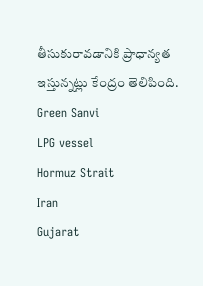తీసుకురావడానికి ప్రాధాన్యత ఇస్తున్నట్లు కేంద్రం తెలిపింది.
Green Sanvi
LPG vessel
Hormuz Strait
Iran
Gujarat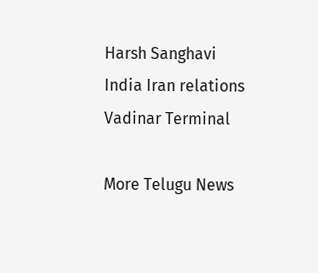Harsh Sanghavi
India Iran relations
Vadinar Terminal

More Telugu News